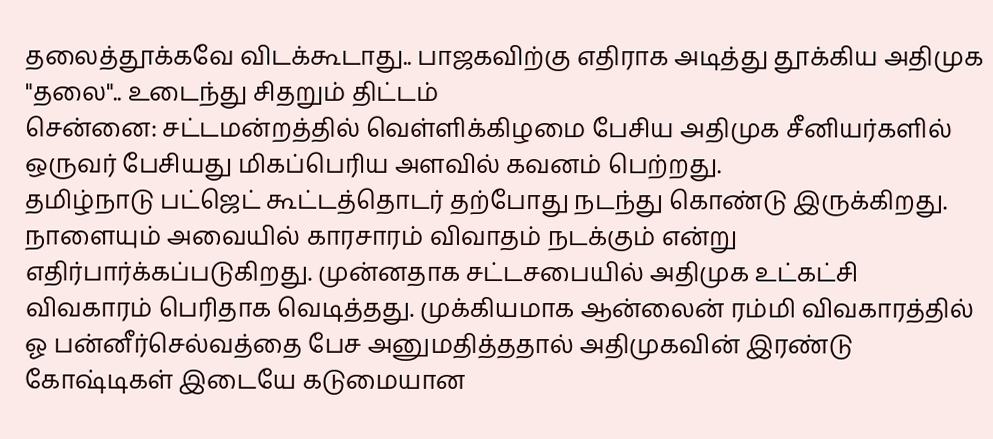தலைத்தூக்கவே விடக்கூடாது.. பாஜகவிற்கு எதிராக அடித்து தூக்கிய அதிமுக "தலை".. உடைந்து சிதறும் திட்டம்
சென்னை: சட்டமன்றத்தில் வெள்ளிக்கிழமை பேசிய அதிமுக சீனியர்களில் ஒருவர் பேசியது மிகப்பெரிய அளவில் கவனம் பெற்றது.
தமிழ்நாடு பட்ஜெட் கூட்டத்தொடர் தற்போது நடந்து கொண்டு இருக்கிறது. நாளையும் அவையில் காரசாரம் விவாதம் நடக்கும் என்று எதிர்பார்க்கப்படுகிறது. முன்னதாக சட்டசபையில் அதிமுக உட்கட்சி விவகாரம் பெரிதாக வெடித்தது. முக்கியமாக ஆன்லைன் ரம்மி விவகாரத்தில் ஓ பன்னீர்செல்வத்தை பேச அனுமதித்ததால் அதிமுகவின் இரண்டு கோஷ்டிகள் இடையே கடுமையான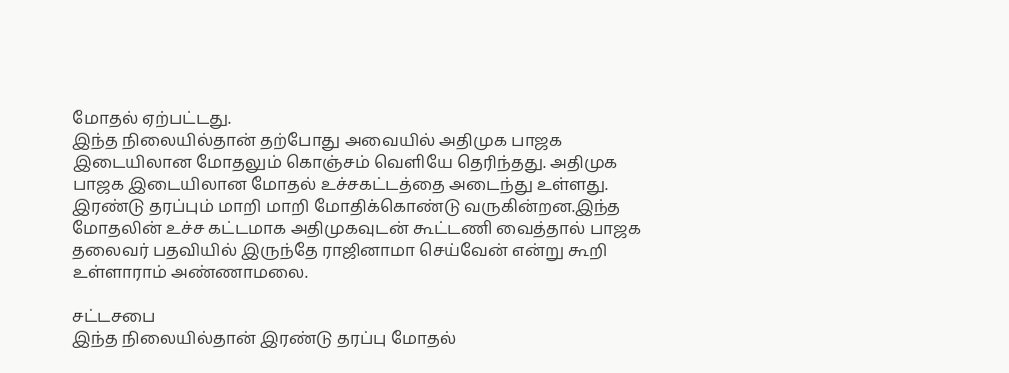மோதல் ஏற்பட்டது.
இந்த நிலையில்தான் தற்போது அவையில் அதிமுக பாஜக இடையிலான மோதலும் கொஞ்சம் வெளியே தெரிந்தது. அதிமுக பாஜக இடையிலான மோதல் உச்சகட்டத்தை அடைந்து உள்ளது. இரண்டு தரப்பும் மாறி மாறி மோதிக்கொண்டு வருகின்றன.இந்த மோதலின் உச்ச கட்டமாக அதிமுகவுடன் கூட்டணி வைத்தால் பாஜக தலைவர் பதவியில் இருந்தே ராஜினாமா செய்வேன் என்று கூறி உள்ளாராம் அண்ணாமலை.

சட்டசபை
இந்த நிலையில்தான் இரண்டு தரப்பு மோதல்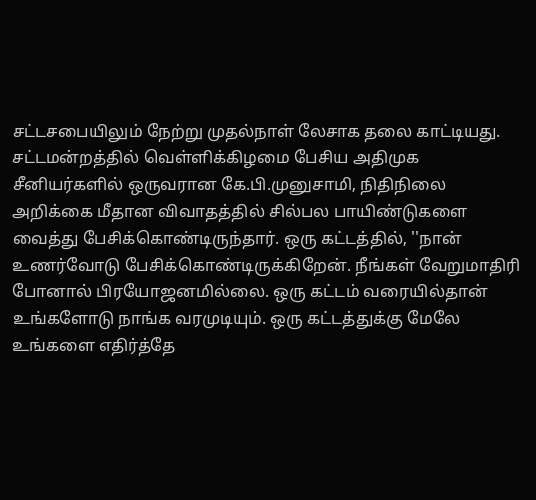சட்டசபையிலும் நேற்று முதல்நாள் லேசாக தலை காட்டியது. சட்டமன்றத்தில் வெள்ளிக்கிழமை பேசிய அதிமுக சீனியர்களில் ஒருவரான கே.பி.முனுசாமி, நிதிநிலை அறிக்கை மீதான விவாதத்தில் சில்பல பாயிண்டுகளை வைத்து பேசிக்கொண்டிருந்தார். ஒரு கட்டத்தில், ''நான் உணர்வோடு பேசிக்கொண்டிருக்கிறேன். நீங்கள் வேறுமாதிரி போனால் பிரயோஜனமில்லை. ஒரு கட்டம் வரையில்தான் உங்களோடு நாங்க வரமுடியும். ஒரு கட்டத்துக்கு மேலே உங்களை எதிர்த்தே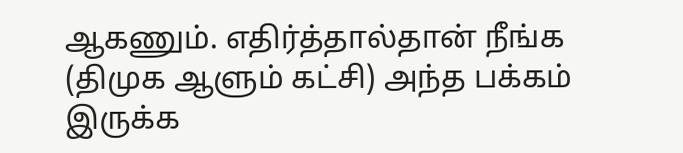ஆகணும். எதிர்த்தால்தான் நீங்க (திமுக ஆளும் கட்சி) அந்த பக்கம் இருக்க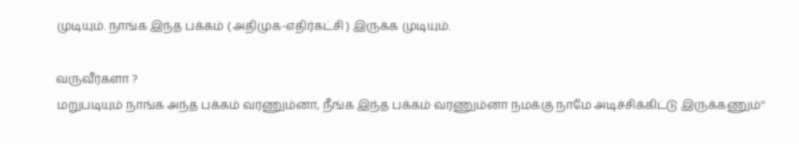முடியும். நாங்க இந்த பக்கம் ( அதிமுக-எதிர்கட்சி ) இருக்க முடியும்.

வருவீர்களா ?
மறுபடியும் நாங்க அந்த பக்கம் வரணும்னா, நீங்க இந்த பக்கம் வரணும்னா நமக்கு நாமே அடிச்சிக்கிட்டு இருக்கணும்''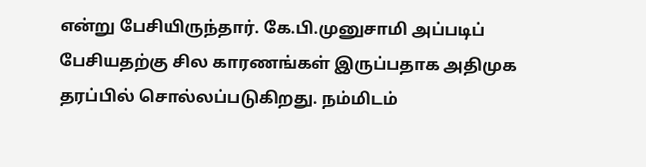என்று பேசியிருந்தார். கே.பி.முனுசாமி அப்படிப் பேசியதற்கு சில காரணங்கள் இருப்பதாக அதிமுக தரப்பில் சொல்லப்படுகிறது. நம்மிடம்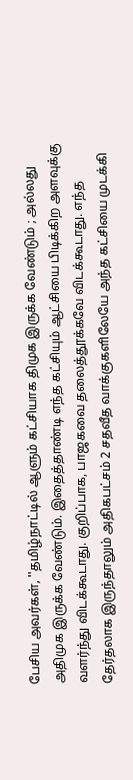பேசிய அவர்கள், ''தமிழ்நாட்டில் ஆளும் கட்சியாக திமுக இருக்க வேண்டும் ; அல்லது அதிமுக இருக்க வேண்டும். இதைத்தாண்டி எந்த கட்சியும் ஆட்சியை பிடிக்கிற அளவுக்கு வளர்ந்து விடக்கூடாது. குறிப்பாக, பாஜகவை தலைத்தூக்கவே விடக்கூடாது. எந்த தேர்தலாக இருந்தாலும் அதிகபட்சம் 2 சதவீத வாக்குகளிலேயே அந்த கட்சியை முடக்கி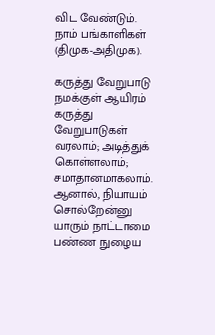விட வேண்டும். நாம் பங்காளிகள் (திமுக-அதிமுக).

கருத்து வேறுபாடு
நமக்குள் ஆயிரம் கருத்து வேறுபாடுகள் வரலாம்; அடித்துக் கொள்ளலாம்; சமாதானமாகலாம். ஆனால், நியாயம் சொல்றேன்னு யாரும் நாட்டாமை பண்ண நுழைய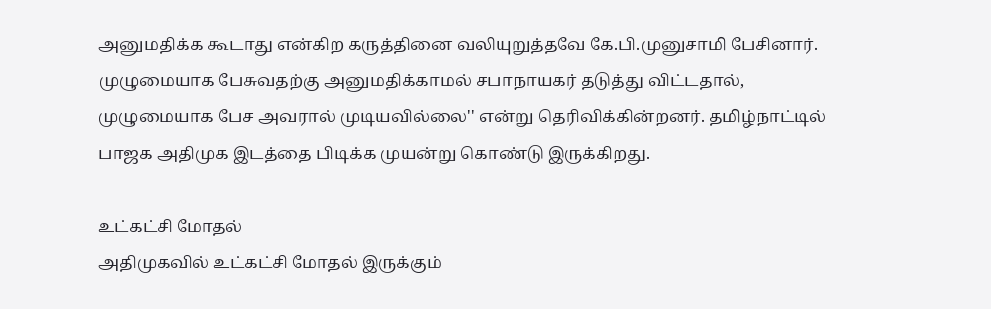அனுமதிக்க கூடாது என்கிற கருத்தினை வலியுறுத்தவே கே.பி.முனுசாமி பேசினார். முழுமையாக பேசுவதற்கு அனுமதிக்காமல் சபாநாயகர் தடுத்து விட்டதால், முழுமையாக பேச அவரால் முடியவில்லை'' என்று தெரிவிக்கின்றனர். தமிழ்நாட்டில் பாஜக அதிமுக இடத்தை பிடிக்க முயன்று கொண்டு இருக்கிறது.

உட்கட்சி மோதல்
அதிமுகவில் உட்கட்சி மோதல் இருக்கும்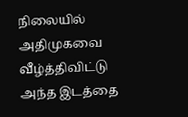நிலையில் அதிமுகவை வீழ்த்திவிட்டு அந்த இடத்தை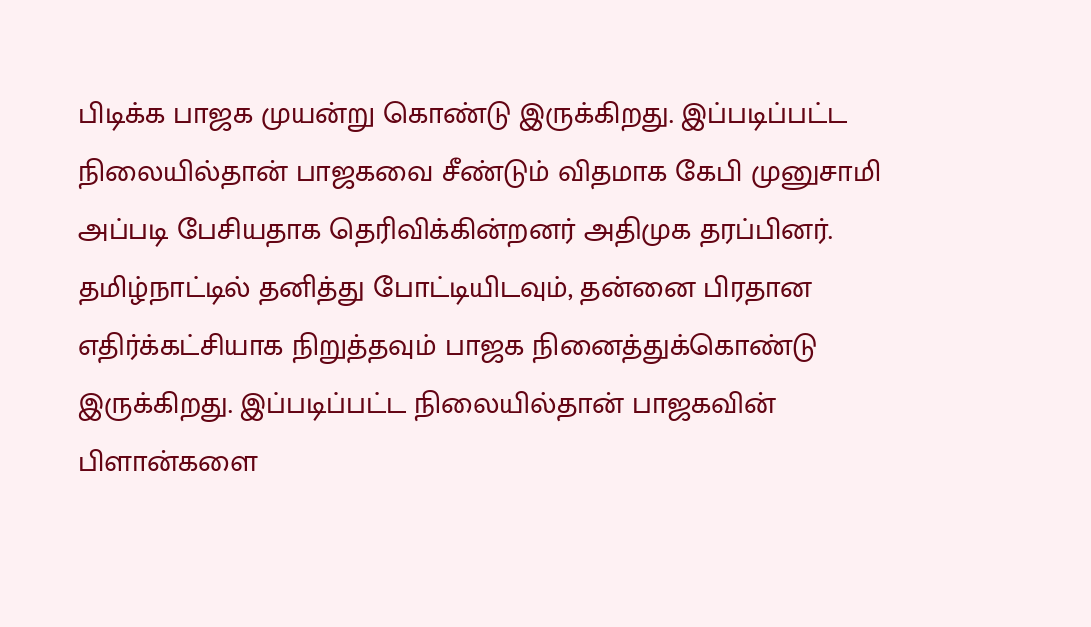பிடிக்க பாஜக முயன்று கொண்டு இருக்கிறது. இப்படிப்பட்ட நிலையில்தான் பாஜகவை சீண்டும் விதமாக கேபி முனுசாமி அப்படி பேசியதாக தெரிவிக்கின்றனர் அதிமுக தரப்பினர். தமிழ்நாட்டில் தனித்து போட்டியிடவும், தன்னை பிரதான எதிர்க்கட்சியாக நிறுத்தவும் பாஜக நினைத்துக்கொண்டு இருக்கிறது. இப்படிப்பட்ட நிலையில்தான் பாஜகவின் பிளான்களை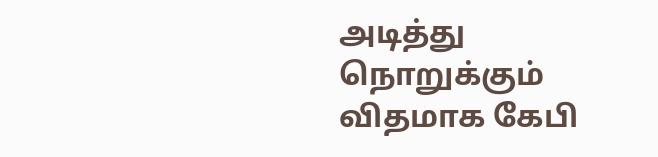அடித்து நொறுக்கும் விதமாக கேபி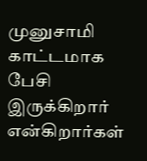முனுசாமி காட்டமாக பேசி இருக்கிறார் என்கிறார்கள்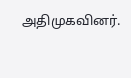அதிமுகவினர்.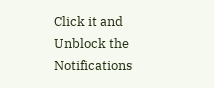Click it and Unblock the Notifications